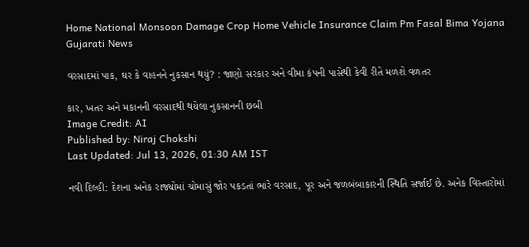Home National Monsoon Damage Crop Home Vehicle Insurance Claim Pm Fasal Bima Yojana Gujarati News

વરસાદમાં પાક, ઘર કે વાહનને નુકસાન થયું? : જાણો સરકાર અને વીમા કંપની પાસેથી કેવી રીતે મળશે વળતર

કાર, ખતર અને મકાનની વરસાદથી થયેલા નુકસાનની છબી
Image Credit: AI
Published by: Niraj Chokshi
Last Updated: Jul 13, 2026, 01:30 AM IST

નવી દિલ્હી: દેશના અનેક રાજ્યોમાં ચોમાસું જોર પકડતાં ભારે વરસાદ, પૂર અને જળબંબાકારની સ્થિતિ સર્જાઈ છે. અનેક વિસ્તારોમાં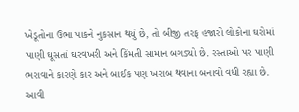ખેડૂતોના ઉભા પાકને નુકસાન થયું છે, તો બીજી તરફ હજારો લોકોના ઘરોમાં પાણી ઘૂસતાં ઘરવખરી અને કિંમતી સામાન બગડ્યો છે. રસ્તાઓ પર પાણી ભરાવાને કારણે કાર અને બાઈક પણ ખરાબ થવાના બનાવો વધી રહ્યા છે. આવી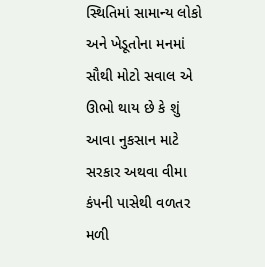સ્થિતિમાં સામાન્ય લોકો અને ખેડૂતોના મનમાં સૌથી મોટો સવાલ એ ઊભો થાય છે કે શું આવા નુકસાન માટે સરકાર અથવા વીમા કંપની પાસેથી વળતર મળી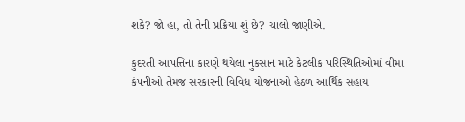શકે? જો હા, તો તેની પ્રક્રિયા શું છે? ચાલો જાણીએ.

કુદરતી આપત્તિના કારણે થયેલા નુકસાન માટે કેટલીક પરિસ્થિતિઓમાં વીમા કંપનીઓ તેમજ સરકારની વિવિધ યોજનાઓ હેઠળ આર્થિક સહાય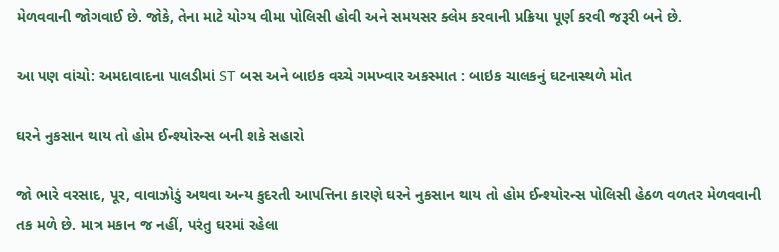મેળવવાની જોગવાઈ છે. જોકે, તેના માટે યોગ્ય વીમા પોલિસી હોવી અને સમયસર ક્લેમ કરવાની પ્રક્રિયા પૂર્ણ કરવી જરૂરી બને છે.

આ પણ વાંચો: અમદાવાદના પાલડીમાં ST બસ અને બાઇક વચ્ચે ગમખ્વાર અકસ્માત : બાઇક ચાલકનું ઘટનાસ્થળે મોત

ઘરને નુકસાન થાય તો હોમ ઈન્શ્યોરન્સ બની શકે સહારો

જો ભારે વરસાદ, પૂર, વાવાઝોડું અથવા અન્ય કુદરતી આપત્તિના કારણે ઘરને નુકસાન થાય તો હોમ ઈન્શ્યોરન્સ પોલિસી હેઠળ વળતર મેળવવાની તક મળે છે. માત્ર મકાન જ નહીં, પરંતુ ઘરમાં રહેલા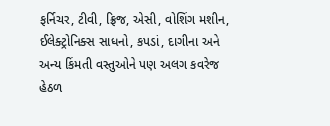ફર્નિચર, ટીવી, ફ્રિજ, એસી, વોશિંગ મશીન, ઈલેક્ટ્રોનિક્સ સાધનો, કપડાં, દાગીના અને અન્ય કિંમતી વસ્તુઓને પણ અલગ કવરેજ હેઠળ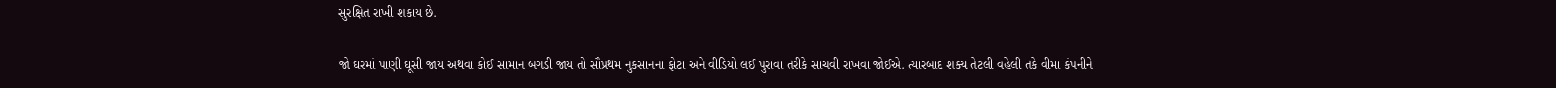સુરક્ષિત રાખી શકાય છે.

જો ઘરમાં પાણી ઘૂસી જાય અથવા કોઈ સામાન બગડી જાય તો સૌપ્રથમ નુકસાનના ફોટા અને વીડિયો લઈ પુરાવા તરીકે સાચવી રાખવા જોઈએ. ત્યારબાદ શક્ય તેટલી વહેલી તકે વીમા કંપનીને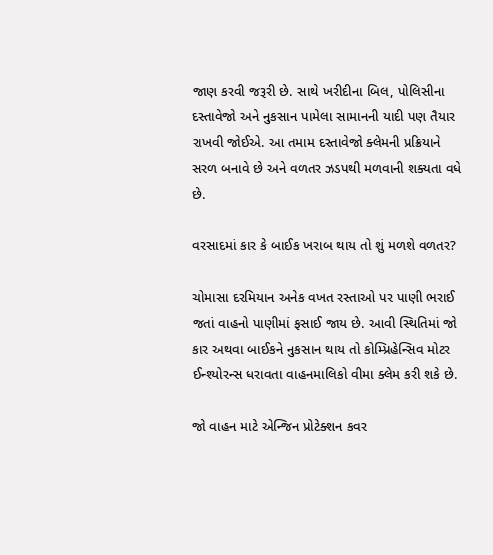જાણ કરવી જરૂરી છે. સાથે ખરીદીના બિલ, પોલિસીના દસ્તાવેજો અને નુકસાન પામેલા સામાનની યાદી પણ તૈયાર રાખવી જોઈએ. આ તમામ દસ્તાવેજો ક્લેમની પ્રક્રિયાને સરળ બનાવે છે અને વળતર ઝડપથી મળવાની શક્યતા વધે છે.

વરસાદમાં કાર કે બાઈક ખરાબ થાય તો શું મળશે વળતર?

ચોમાસા દરમિયાન અનેક વખત રસ્તાઓ પર પાણી ભરાઈ જતાં વાહનો પાણીમાં ફસાઈ જાય છે. આવી સ્થિતિમાં જો કાર અથવા બાઈકને નુકસાન થાય તો કોમ્પ્રિહેન્સિવ મોટર ઈન્શ્યોરન્સ ધરાવતા વાહનમાલિકો વીમા ક્લેમ કરી શકે છે.

જો વાહન માટે એન્જિન પ્રોટેક્શન કવર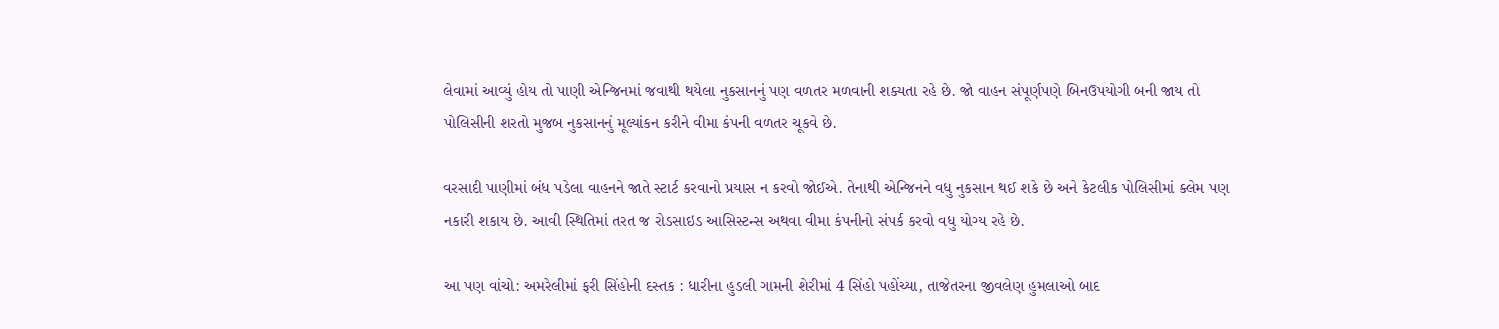લેવામાં આવ્યું હોય તો પાણી એન્જિનમાં જવાથી થયેલા નુકસાનનું પણ વળતર મળવાની શક્યતા રહે છે. જો વાહન સંપૂર્ણપણે બિનઉપયોગી બની જાય તો પોલિસીની શરતો મુજબ નુકસાનનું મૂલ્યાંકન કરીને વીમા કંપની વળતર ચૂકવે છે.

વરસાદી પાણીમાં બંધ પડેલા વાહનને જાતે સ્ટાર્ટ કરવાનો પ્રયાસ ન કરવો જોઈએ. તેનાથી એન્જિનને વધુ નુકસાન થઈ શકે છે અને કેટલીક પોલિસીમાં ક્લેમ પણ નકારી શકાય છે. આવી સ્થિતિમાં તરત જ રોડસાઇડ આસિસ્ટન્સ અથવા વીમા કંપનીનો સંપર્ક કરવો વધુ યોગ્ય રહે છે.

આ પણ વાંચો: અમરેલીમાં ફરી સિંહોની દસ્તક : ધારીના હુડલી ગામની શેરીમાં 4 સિંહો પહોંચ્યા, તાજેતરના જીવલેણ હુમલાઓ બાદ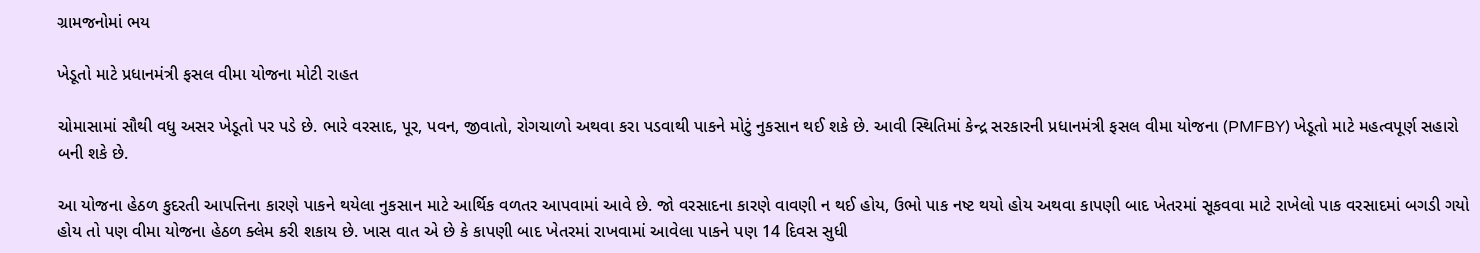ગ્રામજનોમાં ભય

ખેડૂતો માટે પ્રધાનમંત્રી ફસલ વીમા યોજના મોટી રાહત

ચોમાસામાં સૌથી વધુ અસર ખેડૂતો પર પડે છે. ભારે વરસાદ, પૂર, પવન, જીવાતો, રોગચાળો અથવા કરા પડવાથી પાકને મોટું નુકસાન થઈ શકે છે. આવી સ્થિતિમાં કેન્દ્ર સરકારની પ્રધાનમંત્રી ફસલ વીમા યોજના (PMFBY) ખેડૂતો માટે મહત્વપૂર્ણ સહારો બની શકે છે.

આ યોજના હેઠળ કુદરતી આપત્તિના કારણે પાકને થયેલા નુકસાન માટે આર્થિક વળતર આપવામાં આવે છે. જો વરસાદના કારણે વાવણી ન થઈ હોય, ઉભો પાક નષ્ટ થયો હોય અથવા કાપણી બાદ ખેતરમાં સૂકવવા માટે રાખેલો પાક વરસાદમાં બગડી ગયો હોય તો પણ વીમા યોજના હેઠળ ક્લેમ કરી શકાય છે. ખાસ વાત એ છે કે કાપણી બાદ ખેતરમાં રાખવામાં આવેલા પાકને પણ 14 દિવસ સુધી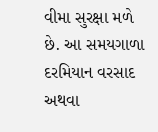વીમા સુરક્ષા મળે છે. આ સમયગાળા દરમિયાન વરસાદ અથવા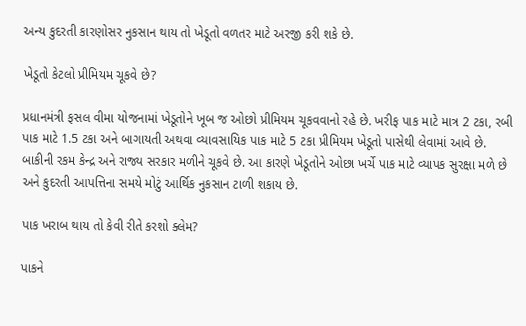અન્ય કુદરતી કારણોસર નુકસાન થાય તો ખેડૂતો વળતર માટે અરજી કરી શકે છે.

ખેડૂતો કેટલો પ્રીમિયમ ચૂકવે છે?

પ્રધાનમંત્રી ફસલ વીમા યોજનામાં ખેડૂતોને ખૂબ જ ઓછો પ્રીમિયમ ચૂકવવાનો રહે છે. ખરીફ પાક માટે માત્ર 2 ટકા, રબી પાક માટે 1.5 ટકા અને બાગાયતી અથવા વ્યાવસાયિક પાક માટે 5 ટકા પ્રીમિયમ ખેડૂતો પાસેથી લેવામાં આવે છે. બાકીની રકમ કેન્દ્ર અને રાજ્ય સરકાર મળીને ચૂકવે છે. આ કારણે ખેડૂતોને ઓછા ખર્ચે પાક માટે વ્યાપક સુરક્ષા મળે છે અને કુદરતી આપત્તિના સમયે મોટું આર્થિક નુકસાન ટાળી શકાય છે.

પાક ખરાબ થાય તો કેવી રીતે કરશો ક્લેમ?

પાકને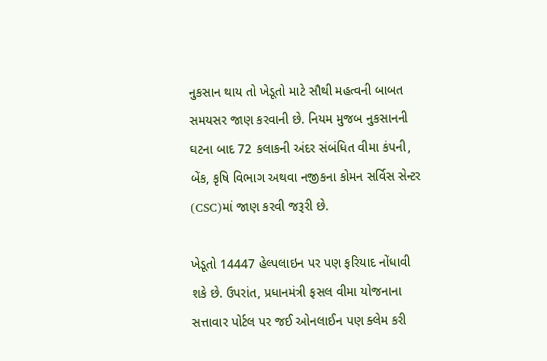નુકસાન થાય તો ખેડૂતો માટે સૌથી મહત્વની બાબત સમયસર જાણ કરવાની છે. નિયમ મુજબ નુકસાનની ઘટના બાદ 72 કલાકની અંદર સંબંધિત વીમા કંપની, બેંક, કૃષિ વિભાગ અથવા નજીકના કોમન સર્વિસ સેન્ટર (CSC)માં જાણ કરવી જરૂરી છે.

ખેડૂતો 14447 હેલ્પલાઇન પર પણ ફરિયાદ નોંધાવી શકે છે. ઉપરાંત, પ્રધાનમંત્રી ફસલ વીમા યોજનાના સત્તાવાર પોર્ટલ પર જઈ ઓનલાઈન પણ ક્લેમ કરી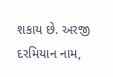શકાય છે. અરજી દરમિયાન નામ,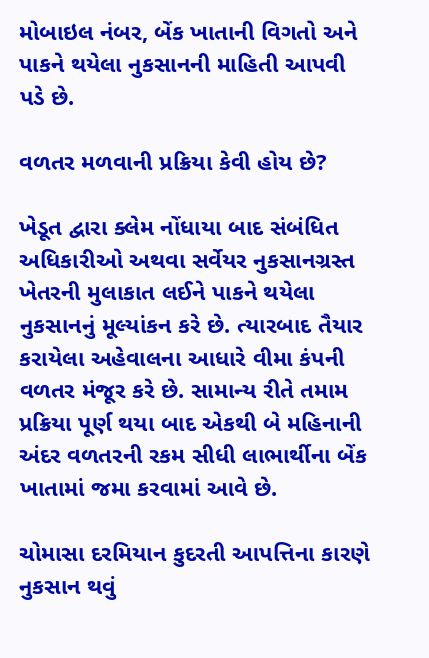મોબાઇલ નંબર, બેંક ખાતાની વિગતો અને પાકને થયેલા નુકસાનની માહિતી આપવી પડે છે.

વળતર મળવાની પ્રક્રિયા કેવી હોય છે?

ખેડૂત દ્વારા ક્લેમ નોંધાયા બાદ સંબંધિત અધિકારીઓ અથવા સર્વેયર નુકસાનગ્રસ્ત ખેતરની મુલાકાત લઈને પાકને થયેલા નુકસાનનું મૂલ્યાંકન કરે છે. ત્યારબાદ તૈયાર કરાયેલા અહેવાલના આધારે વીમા કંપની વળતર મંજૂર કરે છે. સામાન્ય રીતે તમામ પ્રક્રિયા પૂર્ણ થયા બાદ એકથી બે મહિનાની અંદર વળતરની રકમ સીધી લાભાર્થીના બેંક ખાતામાં જમા કરવામાં આવે છે.

ચોમાસા દરમિયાન કુદરતી આપત્તિના કારણે નુકસાન થવું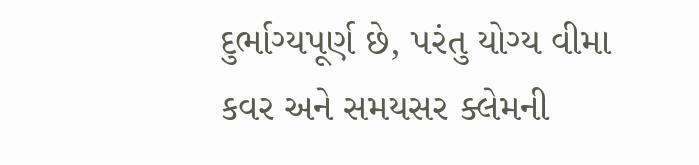દુર્ભાગ્યપૂર્ણ છે, પરંતુ યોગ્ય વીમા કવર અને સમયસર ક્લેમની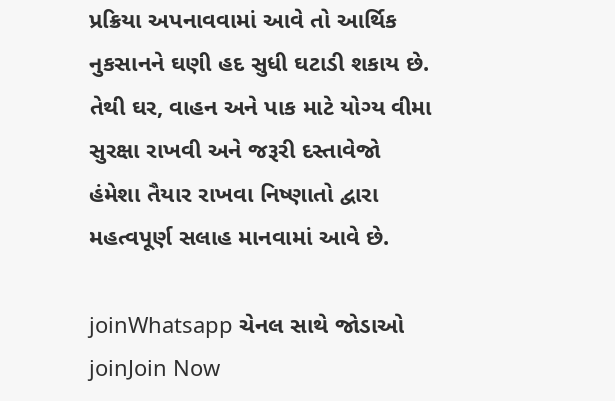પ્રક્રિયા અપનાવવામાં આવે તો આર્થિક નુકસાનને ઘણી હદ સુધી ઘટાડી શકાય છે. તેથી ઘર, વાહન અને પાક માટે યોગ્ય વીમા સુરક્ષા રાખવી અને જરૂરી દસ્તાવેજો હંમેશા તૈયાર રાખવા નિષ્ણાતો દ્વારા મહત્વપૂર્ણ સલાહ માનવામાં આવે છે.

joinWhatsapp ચેનલ સાથે જોડાઓ
joinJoin Now